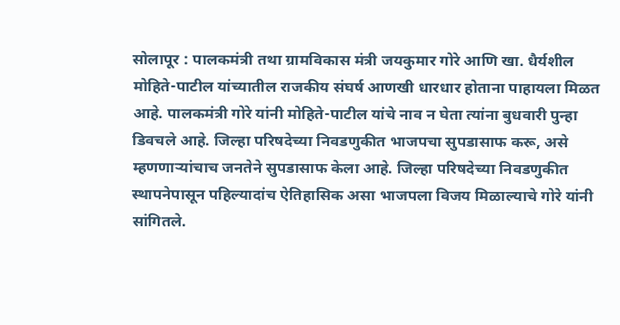सोलापूर : पालकमंत्री तथा ग्रामविकास मंत्री जयकुमार गोरे आणि खा. धैर्यशील मोहिते-पाटील यांच्यातील राजकीय संघर्ष आणखी धारधार होताना पाहायला मिळत आहे. पालकमंत्री गोरे यांनी मोहिते-पाटील यांचे नाव न घेता त्यांना बुधवारी पुन्हा डिवचले आहे. जिल्हा परिषदेच्या निवडणुकीत भाजपचा सुपडासाफ करू, असे म्हणणाऱ्यांचाच जनतेने सुपडासाफ केला आहे. जिल्हा परिषदेच्या निवडणुकीत स्थापनेपासून पहिल्यादांच ऐतिहासिक असा भाजपला विजय मिळाल्याचे गोरे यांनी सांगितले.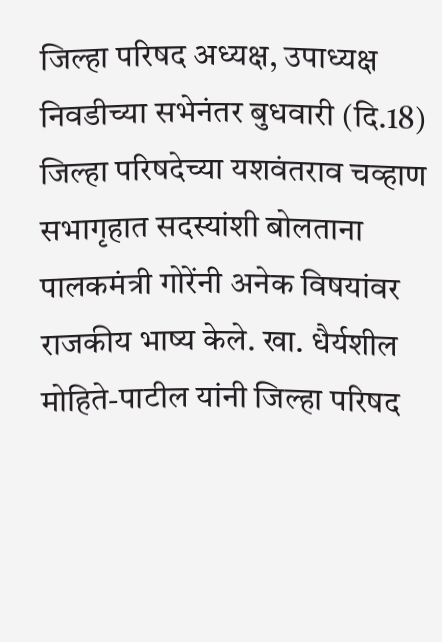जिल्हा परिषद अध्यक्ष, उपाध्यक्ष निवडीच्या सभेनंतर बुधवारी (दि.18) जिल्हा परिषदेच्या यशवंतराव चव्हाण सभागृहात सदस्यांशी बोलताना पालकमंत्री गोरेंनी अनेक विषयांवर राजकीय भाष्य केले. खा. धैर्यशील मोहिते-पाटील यांनी जिल्हा परिषद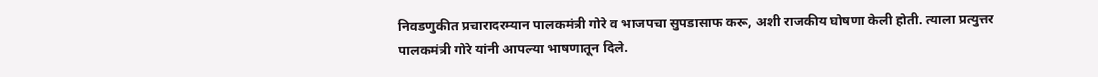निवडणुकीत प्रचारादरम्यान पालकमंत्री गोरे व भाजपचा सुपडासाफ करू, अशी राजकीय घोषणा केली होती. त्याला प्रत्युत्तर पालकमंत्री गोरे यांनी आपल्या भाषणातून दिले.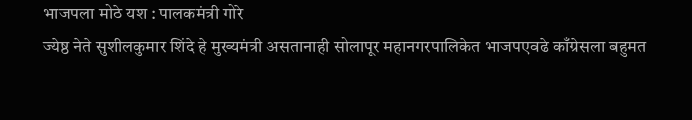भाजपला मोठे यश : पालकमंत्री गोरे
ज्येष्ठ नेते सुशीलकुमार शिंदे हे मुख्यमंत्री असतानाही सोलापूर महानगरपालिकेत भाजपएवढे काँग्रेसला बहुमत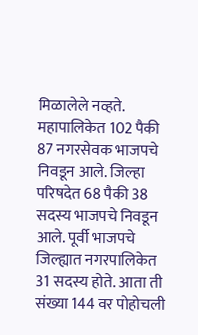मिळालेले नव्हते. महापालिकेत 102 पैकी 87 नगरसेवक भाजपचे निवडून आले. जिल्हा परिषदेत 68 पैकी 38 सदस्य भाजपचे निवडून आले. पूर्वी भाजपचे जिल्ह्यात नगरपालिकेत 31 सदस्य होते. आता ती संख्या 144 वर पोहोचली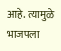आहे. त्यामुळे भाजपला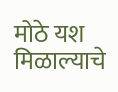मोठे यश मिळाल्याचे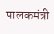पालकमंत्री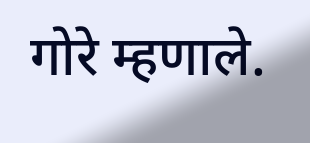गोरे म्हणाले.